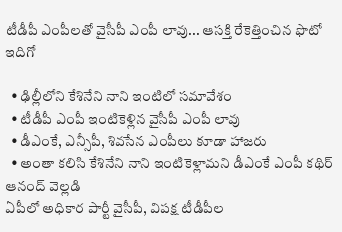టీడీపీ ఎంపీల‌తో వైసీపీ ఎంపీ లావు... ఆస‌క్తి రేకెత్తించిన ఫొటో ఇదిగో

  • ఢిల్లీలోని కేశినేని నాని ఇంటిలో స‌మావేశం
  • టీడీపీ ఎంపీ ఇంటికెళ్లిన‌ వైసీపీ ఎంపీ లావు
  • డీఎంకే, ఎన్సీపీ, శివ‌సేన ఎంపీలు కూడా హాజ‌రు
  • అంతా క‌లిసి కేశినేని నాని ఇంటికెళ్లామ‌ని డీఎంకే ఎంపీ క‌థిర్ ఆనంద్ వెల్ల‌డి
ఏపీలో అధికార పార్టీ వైసీపీ, విప‌క్ష టీడీపీల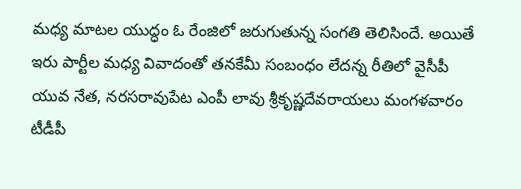మ‌ధ్య మాట‌ల యుద్ధం ఓ రేంజిలో జ‌రుగుతున్న సంగ‌తి తెలిసిందే. అయితే ఇరు పార్టీల మ‌ధ్య వివాదంతో త‌న‌కేమీ సంబంధం లేద‌న్న రీతిలో వైసీపీ యువ నేత‌, న‌ర‌స‌రావుపేట ఎంపీ లావు శ్రీకృష్ణ‌దేవ‌రాయ‌లు మంగ‌ళ‌వారం టీడీపీ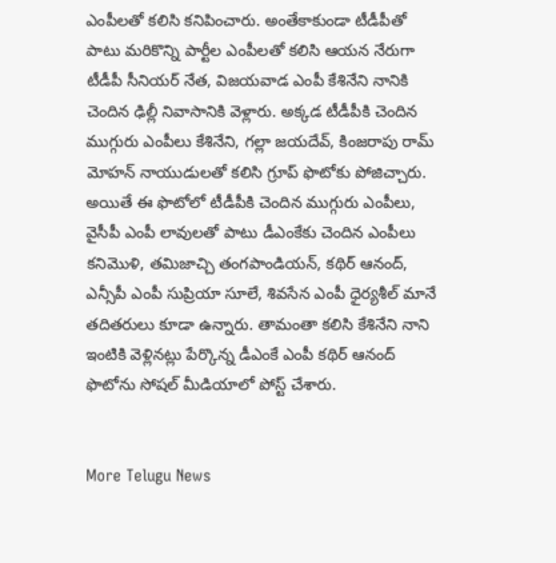ఎంపీల‌తో క‌లిసి క‌నిపించారు. అంతేకాకుండా టీడీపీతో పాటు మ‌రికొన్ని పార్టీల ఎంపీల‌తో క‌లిసి ఆయ‌న నేరుగా టీడీపీ సీనియ‌ర్ నేత‌, విజ‌య‌వాడ ఎంపీ కేశినేని నానికి చెందిన ఢిల్లీ నివాసానికి వెళ్లారు. అక్క‌డ టీడీపీకి చెందిన ముగ్గురు ఎంపీలు కేశినేని, గ‌ల్లా జ‌య‌దేవ్‌, కింజ‌రాపు రామ్ మోహ‌న్ నాయుడులతో కలిసి గ్రూప్ ఫొటోకు పోజిచ్చారు.
అయితే ఈ ఫొటోలో టీడీపీకి చెందిన ముగ్గురు ఎంపీలు, వైసీపీ ఎంపీ లావుల‌తో పాటు డీఎంకేకు చెందిన ఎంపీలు క‌నిమొళి, త‌మిజాచ్చి తంగ‌పాండియ‌న్‌, క‌థిర్ ఆనంద్‌, ఎన్సీపీ ఎంపీ సుప్రియా సూలే, శివ‌సేన ఎంపీ ధైర్య‌శీల్ మానే త‌దిత‌రులు కూడా ఉన్నారు. తామంతా క‌లిసి కేశినేని నాని ఇంటికి వెళ్లిన‌ట్లు పేర్కొన్న‌ డీఎంకే ఎంపీ కథిర్ ఆనంద్ ఫొటోను సోష‌ల్ మీడియాలో పోస్ట్ చేశారు.


More Telugu News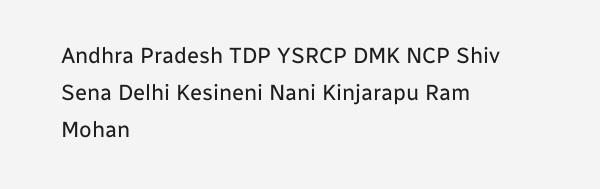Andhra Pradesh TDP YSRCP DMK NCP Shiv Sena Delhi Kesineni Nani Kinjarapu Ram Mohan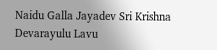Naidu Galla Jayadev Sri Krishna Devarayulu Lavu